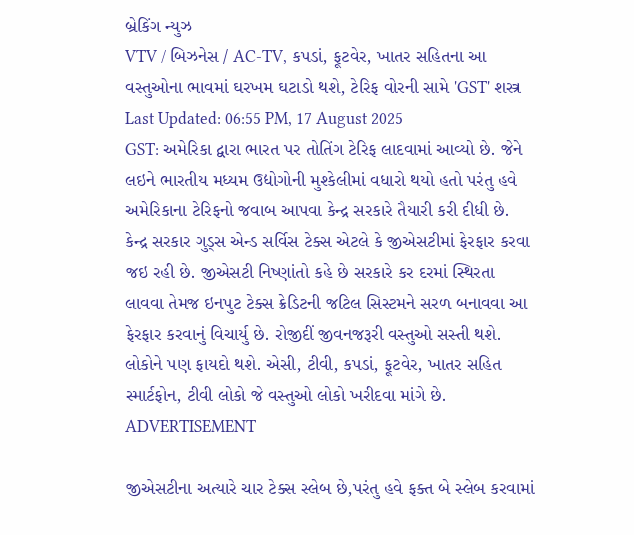બ્રેકિંગ ન્યુઝ
VTV / બિઝનેસ / AC-TV, કપડાં, ફૂટવેર, ખાતર સહિતના આ વસ્તુઓના ભાવમાં ઘરખમ ઘટાડો થશે, ટેરિફ વોરની સામે 'GST' શસ્ત્ર
Last Updated: 06:55 PM, 17 August 2025
GST: અમેરિકા દ્વારા ભારત પર તોતિંગ ટેરિફ લાદવામાં આવ્યો છે. જેને લઇને ભારતીય મધ્યમ ઉદ્યોગોની મુશ્કેલીમાં વધારો થયો હતો પરંતુ હવે અમેરિકાના ટેરિફનો જવાબ આપવા કેન્દ્ર સરકારે તૈયારી કરી દીધી છે. કેન્દ્ર સરકાર ગુડ્સ એન્ડ સર્વિસ ટેક્સ એટલે કે જીએસટીમાં ફેરફાર કરવા જઇ રહી છે. જીએસટી નિષ્ણાંતો કહે છે સરકારે કર દરમાં સ્થિરતા લાવવા તેમજ ઇનપુટ ટેક્સ ક્રેડિટની જટિલ સિસ્ટમને સરળ બનાવવા આ ફેરફાર કરવાનું વિચાર્યુ છે. રોજીદીં જીવનજરૂરી વસ્તુઓ સસ્તી થશે. લોકોને પણ ફાયદો થશે. એસી, ટીવી, કપડાં, ફૂટવેર, ખાતર સહિત સ્માર્ટફોન, ટીવી લોકો જે વસ્તુઓ લોકો ખરીદવા માંગે છે.
ADVERTISEMENT

જીએસટીના અત્યારે ચાર ટેક્સ સ્લેબ છે,પરંતુ હવે ફક્ત બે સ્લેબ કરવામાં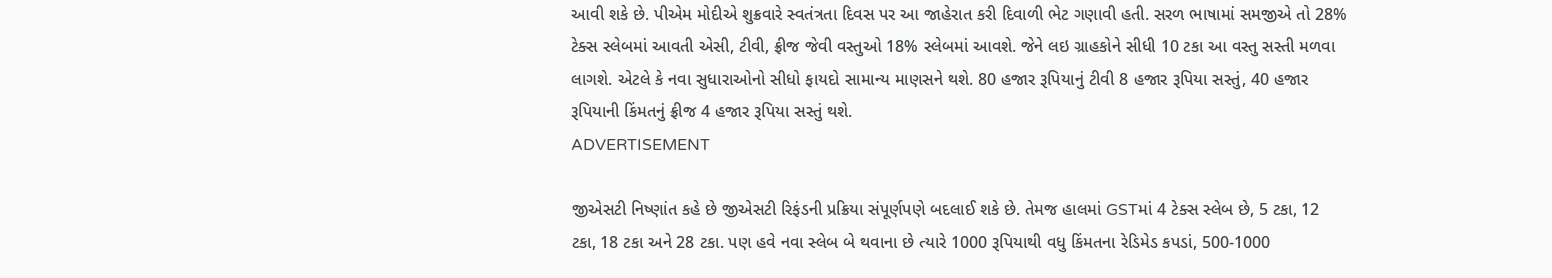આવી શકે છે. પીએમ મોદીએ શુક્રવારે સ્વતંત્રતા દિવસ પર આ જાહેરાત કરી દિવાળી ભેટ ગણાવી હતી. સરળ ભાષામાં સમજીએ તો 28% ટેક્સ સ્લેબમાં આવતી એસી, ટીવી, ફ્રીજ જેવી વસ્તુઓ 18% સ્લેબમાં આવશે. જેને લઇ ગ્રાહકોને સીધી 10 ટકા આ વસ્તુ સસ્તી મળવા લાગશે. એટલે કે નવા સુધારાઓનો સીધો ફાયદો સામાન્ય માણસને થશે. 80 હજાર રૂપિયાનું ટીવી 8 હજાર રૂપિયા સસ્તું, 40 હજાર રૂપિયાની કિંમતનું ફ્રીજ 4 હજાર રૂપિયા સસ્તું થશે.
ADVERTISEMENT

જીએસટી નિષ્ણાંત કહે છે જીએસટી રિફંડની પ્રક્રિયા સંપૂર્ણપણે બદલાઈ શકે છે. તેમજ હાલમાં GSTમાં 4 ટેક્સ સ્લેબ છે, 5 ટકા, 12 ટકા, 18 ટકા અને 28 ટકા. પણ હવે નવા સ્લેબ બે થવાના છે ત્યારે 1000 રૂપિયાથી વધુ કિંમતના રેડિમેડ કપડાં, 500-1000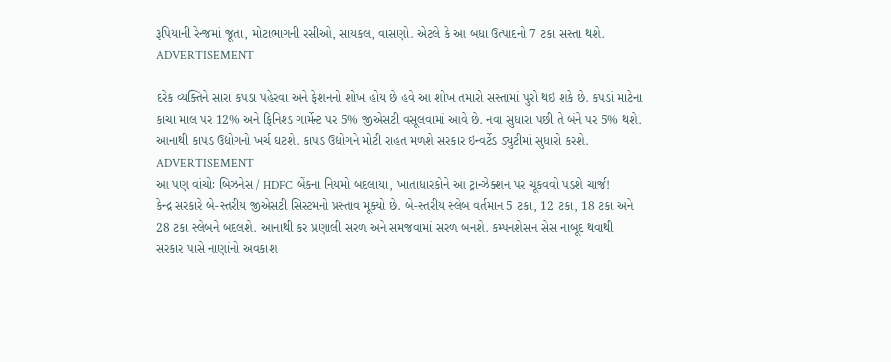રૂપિયાની રેન્જમાં જૂતા, મોટાભાગની રસીઓ, સાયકલ, વાસણો. એટલે કે આ બધા ઉત્પાદનો 7 ટકા સસ્તા થશે.
ADVERTISEMENT

દરેક વ્યક્તિને સારા કપડા પહેરવા અને ફેશનનો શોખ હોય છે હવે આ શોખ તમારો સસ્તામાં પુરો થઇ શકે છે. કપડાં માટેના કાચા માલ પર 12% અને ફિનિશ્ડ ગાર્મેન્ટ પર 5% જીએસટી વસૂલવામાં આવે છે. નવા સુધારા પછી તે બંને પર 5% થશે. આનાથી કાપડ ઉદ્યોગનો ખર્ચ ઘટશે. કાપડ ઉદ્યોગને મોટી રાહત મળશે સરકાર ઇન્વર્ટેડ ડ્યુટીમાં સુધારો કરશે.
ADVERTISEMENT
આ પણ વાંચોઃ બિઝનેસ / HDFC બેંકના નિયમો બદલાયા, ખાતાધારકોને આ ટ્રાન્ઝેક્શન પર ચૂકવવો પડશે ચાર્જ!
કેન્દ્ર સરકારે બે-સ્તરીય જીએસટી સિસ્ટમનો પ્રસ્તાવ મૂક્યો છે. બે-સ્તરીય સ્લેબ વર્તમાન 5 ટકા, 12 ટકા, 18 ટકા અને 28 ટકા સ્લેબને બદલશે. આનાથી કર પ્રણાલી સરળ અને સમજવામાં સરળ બનશે. કમ્પનશેસન સેસ નાબૂદ થવાથી સરકાર પાસે નાણાંનો અવકાશ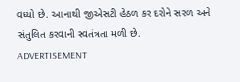વધ્યો છે. આનાથી જીએસટી હેઠળ કર દરોને સરળ અને સંતુલિત કરવાની સ્વતંત્રતા મળી છે.
ADVERTISEMENT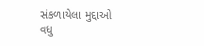સંકળાયેલા મુદ્દાઓ
વધુ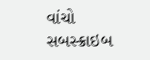વાંચો
સબસ્ક્રાઇબ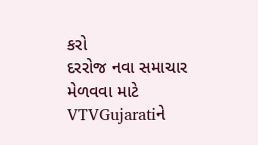કરો
દરરોજ નવા સમાચાર મેળવવા માટે VTVGujaratiને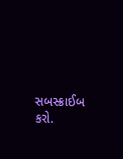સબસ્ક્રાઈબ કરો.